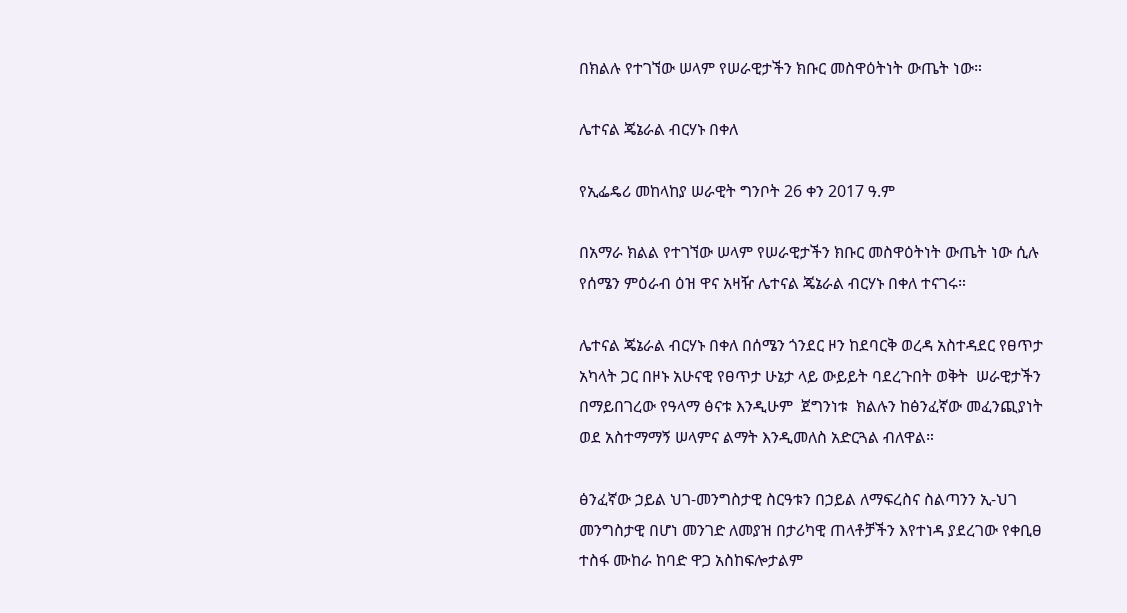በክልሉ የተገኘው ሠላም የሠራዊታችን ክቡር መስዋዕትነት ውጤት ነው።

ሌተናል ጄኔራል ብርሃኑ በቀለ

የኢፌዴሪ መከላከያ ሠራዊት ግንቦት 26 ቀን 2017 ዓ.ም

በአማራ ክልል የተገኘው ሠላም የሠራዊታችን ክቡር መስዋዕትነት ውጤት ነው ሲሉ የሰሜን ምዕራብ ዕዝ ዋና አዛዥ ሌተናል ጄኔራል ብርሃኑ በቀለ ተናገሩ።

ሌተናል ጄኔራል ብርሃኑ በቀለ በሰሜን ጎንደር ዞን ከደባርቅ ወረዳ አስተዳደር የፀጥታ አካላት ጋር በዞኑ አሁናዊ የፀጥታ ሁኔታ ላይ ውይይት ባደረጉበት ወቅት  ሠራዊታችን በማይበገረው የዓላማ ፅናቱ እንዲሁም  ጀግንነቱ  ክልሉን ከፅንፈኛው መፈንጪያነት ወደ አስተማማኝ ሠላምና ልማት እንዲመለስ አድርጓል ብለዋል።

ፅንፈኛው ኃይል ህገ-መንግስታዊ ስርዓቱን በኃይል ለማፍረስና ስልጣንን ኢ-ህገ መንግስታዊ በሆነ መንገድ ለመያዝ በታሪካዊ ጠላቶቻችን እየተነዳ ያደረገው የቀቢፀ ተስፋ ሙከራ ከባድ ዋጋ አስከፍሎታልም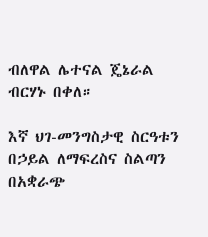ብለዋል ሌተናል ጄኔራል ብርሃኑ በቀለ።

እኛ ህገ-መንግስታዊ ስርዓቱን በኃይል ለማፍረስና ስልጣን በአቋራጭ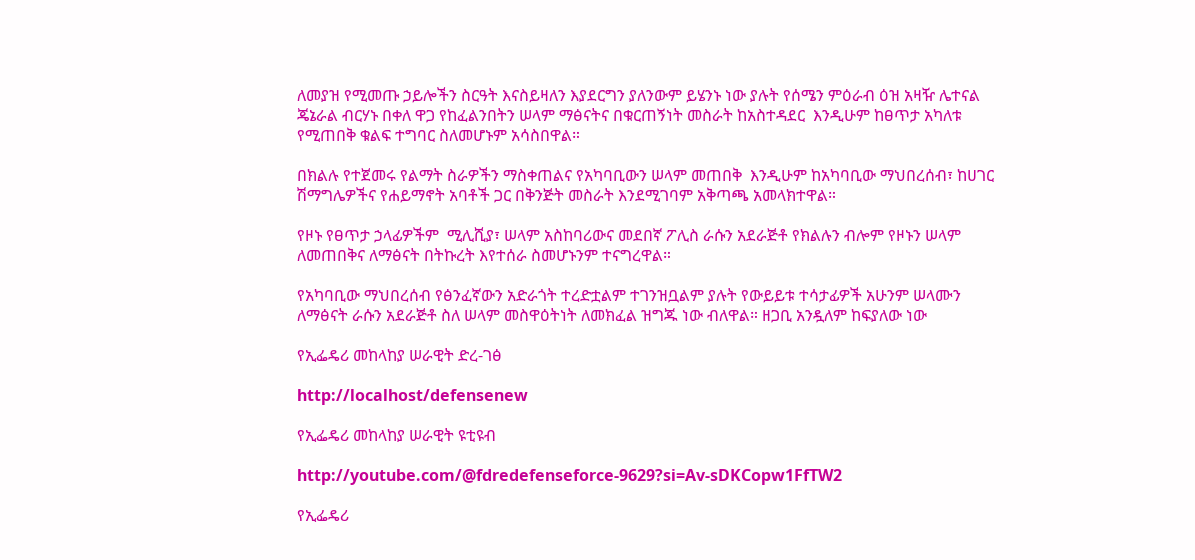ለመያዝ የሚመጡ ኃይሎችን ስርዓት እናስይዛለን እያደርግን ያለንውም ይሄንኑ ነው ያሉት የሰሜን ምዕራብ ዕዝ አዛዥ ሌተናል ጄኔራል ብርሃኑ በቀለ ዋጋ የከፈልንበትን ሠላም ማፅናትና በቁርጠኝነት መስራት ከአስተዳደር  እንዲሁም ከፀጥታ አካለቱ የሚጠበቅ ቁልፍ ተግባር ስለመሆኑም አሳስበዋል።

በክልሉ የተጀመሩ የልማት ስራዎችን ማስቀጠልና የአካባቢውን ሠላም መጠበቅ  እንዲሁም ከአካባቢው ማህበረሰብ፣ ከሀገር ሽማግሌዎችና የሐይማኖት አባቶች ጋር በቅንጅት መስራት እንደሚገባም አቅጣጫ አመላክተዋል።

የዞኑ የፀጥታ ኃላፊዎችም  ሚሊሺያ፣ ሠላም አስከባሪውና መደበኛ ፖሊስ ራሱን አደራጅቶ የክልሉን ብሎም የዞኑን ሠላም ለመጠበቅና ለማፅናት በትኩረት እየተሰራ ስመሆኑንም ተናግረዋል።

የአካባቢው ማህበረሰብ የፅንፈኛውን አድራጎት ተረድቷልም ተገንዝቧልም ያሉት የውይይቱ ተሳታፊዎች አሁንም ሠላሙን ለማፅናት ራሱን አደራጅቶ ስለ ሠላም መስዋዕትነት ለመክፈል ዝግጁ ነው ብለዋል። ዘጋቢ አንዷለም ከፍያለው ነው

የኢፌዴሪ መከላከያ ሠራዊት ድረ-ገፅ

http://localhost/defensenew

የኢፌዴሪ መከላከያ ሠራዊት ዩቲዩብ

http://youtube.com/@fdredefenseforce-9629?si=Av-sDKCopw1FfTW2

የኢፌዴሪ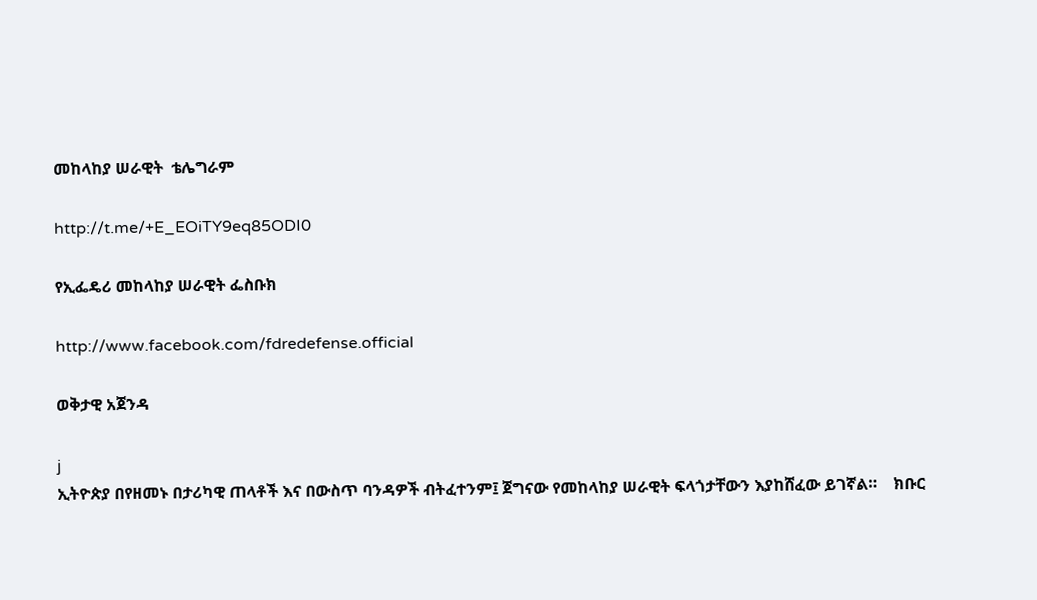መከላከያ ሠራዊት  ቴሌግራም

http://t.me/+E_EOiTY9eq85ODI0

የኢፌዴሪ መከላከያ ሠራዊት ፌስቡክ

http://www.facebook.com/fdredefense.official

ወቅታዊ አጀንዳ

j
ኢትዮጵያ በየዘመኑ በታሪካዊ ጠላቶች እና በውስጥ ባንዳዎች ብትፈተንም፤ ጀግናው የመከላከያ ሠራዊት ፍላጎታቸውን እያከሸፈው ይገኛል።    ክቡር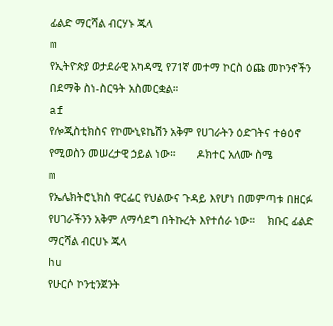ፊልድ ማርሻል ብርሃኑ ጁላ
m
የኢትዮጵያ ወታደራዊ አካዳሚ የ71ኛ መተማ ኮርስ ዕጩ መኮንኖችን በደማቅ ስነ-ስርዓት አስመርቋል።
af
የሎጂስቲክስና የኮሙኒዩኬሽን አቅም የሀገራትን ዕድገትና ተፅዕኖ የሚወስን መሠረታዊ ኃይል ነው።       ዶክተር አለሙ ስሜ
m
የኤሌክትሮኒክስ ዋርፌር የህልውና ጉዳይ እየሆነ በመምጣቱ በዘርፉ የሀገራችንን አቅም ለማሳደግ በትኩረት እየተሰራ ነው።    ክቡር ፊልድ ማርሻል ብርሀኑ ጁላ
hu
የሁርሶ ኮንቲንጀንት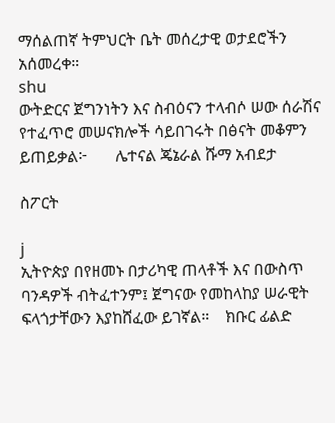ማሰልጠኛ ትምህርት ቤት መሰረታዊ ወታደሮችን አሰመረቀ።
shu
ውትድርና ጀግንነትን እና ስብዕናን ተላብሶ ሠው ሰራሽና የተፈጥሮ መሠናክሎች ሳይበገሩት በፅናት መቆምን ይጠይቃል፦       ሌተናል ጄኔራል ሹማ አብደታ

ስፖርት

j
ኢትዮጵያ በየዘመኑ በታሪካዊ ጠላቶች እና በውስጥ ባንዳዎች ብትፈተንም፤ ጀግናው የመከላከያ ሠራዊት ፍላጎታቸውን እያከሸፈው ይገኛል።    ክቡር ፊልድ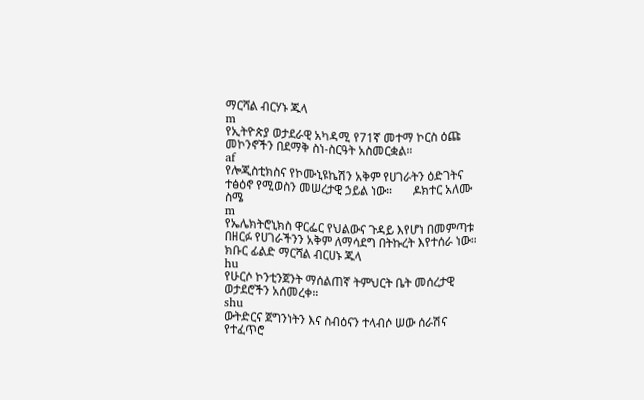ማርሻል ብርሃኑ ጁላ
m
የኢትዮጵያ ወታደራዊ አካዳሚ የ71ኛ መተማ ኮርስ ዕጩ መኮንኖችን በደማቅ ስነ-ስርዓት አስመርቋል።
af
የሎጂስቲክስና የኮሙኒዩኬሽን አቅም የሀገራትን ዕድገትና ተፅዕኖ የሚወስን መሠረታዊ ኃይል ነው።       ዶክተር አለሙ ስሜ
m
የኤሌክትሮኒክስ ዋርፌር የህልውና ጉዳይ እየሆነ በመምጣቱ በዘርፉ የሀገራችንን አቅም ለማሳደግ በትኩረት እየተሰራ ነው።    ክቡር ፊልድ ማርሻል ብርሀኑ ጁላ
hu
የሁርሶ ኮንቲንጀንት ማሰልጠኛ ትምህርት ቤት መሰረታዊ ወታደሮችን አሰመረቀ።
shu
ውትድርና ጀግንነትን እና ስብዕናን ተላብሶ ሠው ሰራሽና የተፈጥሮ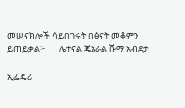መሠናክሎች ሳይበገሩት በፅናት መቆምን ይጠይቃል፦       ሌተናል ጄኔራል ሹማ አብደታ

ኢፌዴሪ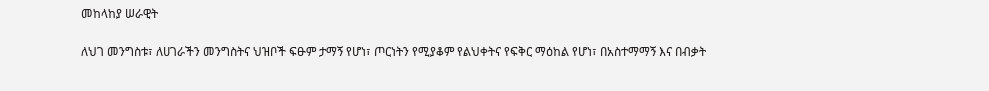መከላከያ ሠራዊት

ለህገ መንግስቱ፣ ለሀገራችን መንግስትና ህዝቦች ፍፁም ታማኝ የሆነ፣ ጦርነትን የሚያቆም የልህቀትና የፍቅር ማዕከል የሆነ፣ በአስተማማኝ እና በብቃት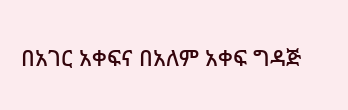በአገር አቀፍና በአለም አቀፍ ግዳጅ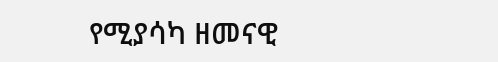የሚያሳካ ዘመናዊ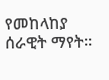የመከላከያ ሰራዊት ማየት።